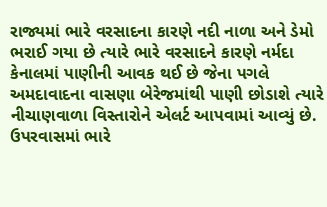રાજ્યમાં ભારે વરસાદના કારણે નદી નાળા અને ડેમો ભરાઈ ગયા છે ત્યારે ભારે વરસાદને કારણે નર્મદા કેનાલમાં પાણીની આવક થઈ છે જેના પગલે અમદાવાદના વાસણા બેરેજમાંથી પાણી છોડાશે ત્યારે નીચાણવાળા વિસ્તારોને એલર્ટ આપવામાં આવ્યું છે.
ઉપરવાસમાં ભારે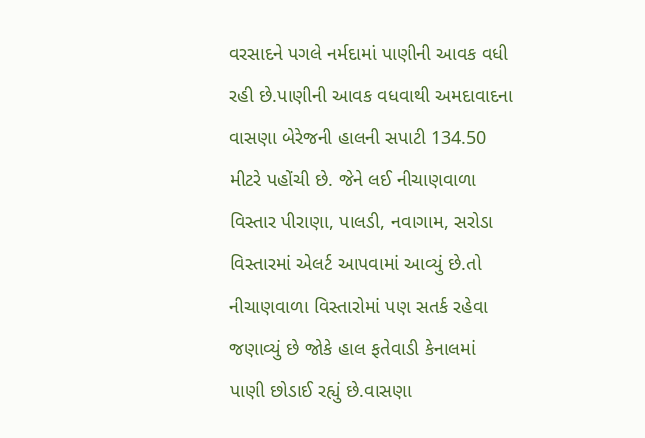વરસાદને પગલે નર્મદામાં પાણીની આવક વધી રહી છે.પાણીની આવક વધવાથી અમદાવાદના વાસણા બેરેજની હાલની સપાટી 134.50 મીટરે પહોંચી છે. જેને લઈ નીચાણવાળા વિસ્તાર પીરાણા, પાલડી, નવાગામ, સરોડા વિસ્તારમાં એલર્ટ આપવામાં આવ્યું છે.તો નીચાણવાળા વિસ્તારોમાં પણ સતર્ક રહેવા જણાવ્યું છે જોકે હાલ ફતેવાડી કેનાલમાં પાણી છોડાઈ રહ્યું છે.વાસણા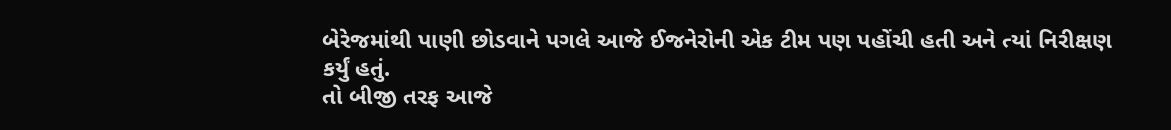બેરેજમાંથી પાણી છોડવાને પગલે આજે ઈજનેરોની એક ટીમ પણ પહોંચી હતી અને ત્યાં નિરીક્ષણ કર્યું હતું.
તો બીજી તરફ આજે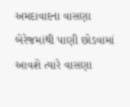અમદાવાદના વાસણા બેરેજમાંથી પાણી છોડવામાં આવશે ત્યારે વાસણા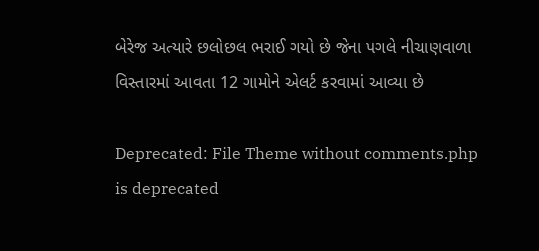બેરેજ અત્યારે છલોછલ ભરાઈ ગયો છે જેના પગલે નીચાણવાળા વિસ્તારમાં આવતા 12 ગામોને એલર્ટ કરવામાં આવ્યા છે

Deprecated: File Theme without comments.php is deprecated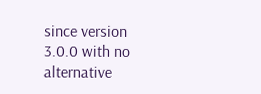since version 3.0.0 with no alternative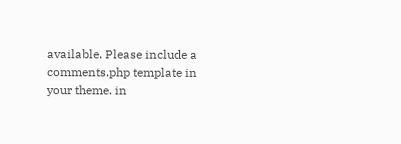available. Please include a comments.php template in your theme. in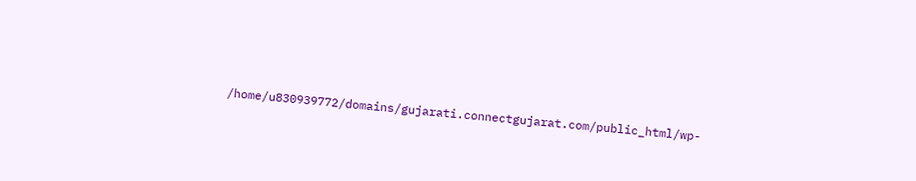/home/u830939772/domains/gujarati.connectgujarat.com/public_html/wp-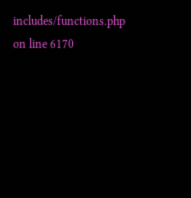includes/functions.php on line 6170